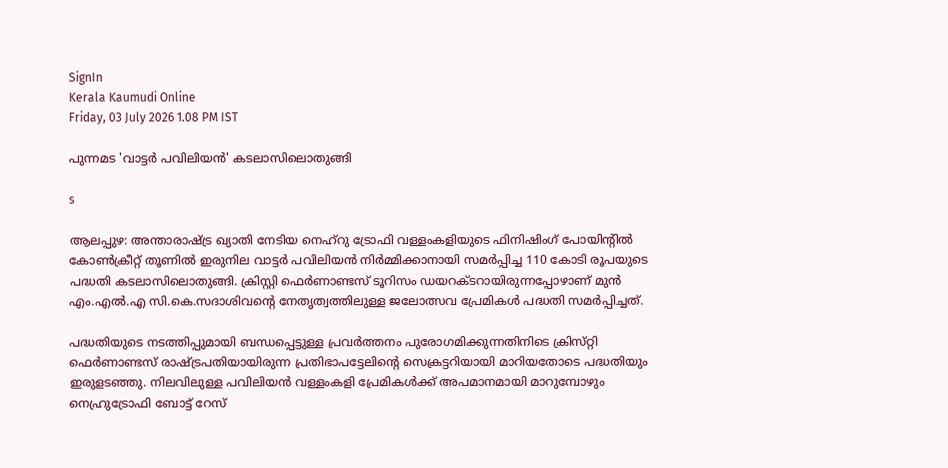SignIn
Kerala Kaumudi Online
Friday, 03 July 2026 1.08 PM IST

പുന്നമട 'വാട്ടർ പവിലിയൻ' കടലാസിലൊതുങ്ങി

s

ആലപ്പുഴ: അന്താരാഷ്ട്ര ഖ്യാതി നേടിയ നെഹ്‌റു ട്രോഫി വള്ളംകളിയുടെ ഫിനിഷിംഗ് പോയിന്റിൽ കോൺക്രീറ്റ് തൂണിൽ ഇരുനില വാട്ടർ പവിലിയൻ നിർമ്മിക്കാനായി സമർപ്പിച്ച 110 കോടി രൂപയുടെ പദ്ധതി കടലാസിലൊതുങ്ങി. ക്രിസ്റ്റി ഫെർണാണ്ടസ് ടൂറിസം ഡയറക്ടറായിരുന്നപ്പോഴാണ് മുൻ എം.എൽ.എ സി.കെ.സദാശിവന്റെ നേതൃത്വത്തിലുള്ള ജലോത്സവ പ്രേമികൾ പദ്ധതി സമർപ്പിച്ചത്.

പദ്ധതിയുടെ നടത്തിപ്പുമായി ബന്ധപ്പെട്ടുള്ള പ്രവർത്തനം പുരോഗമിക്കുന്നതിനിടെ ക്രിസ്‌റ്റി ഫെർണാണ്ടസ് രാഷ്ട്രപതിയായിരുന്ന പ്രതിഭാപട്ടേലിന്റെ സെക്രട്ടറിയായി മാറിയതോടെ പദ്ധതിയും ഇരുളടഞ്ഞു. നിലവിലുള്ള പവിലിയൻ വള്ളംകളി പ്രേമികൾക്ക് അപമാനമായി മാറുമ്പോഴും നെഹ്രുട്രോഫി ബോട്ട് റേസ്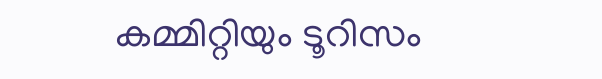കമ്മിറ്റിയും ടൂറിസം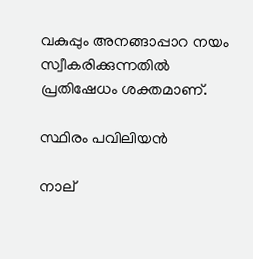വകുപ്പും അനങ്ങാപ്പാറ നയം സ്വീകരിക്കുന്നതിൽ പ്രതിഷേധം ശക്തമാണ്.

സ്ഥിരം പവിലിയൻ

നാല്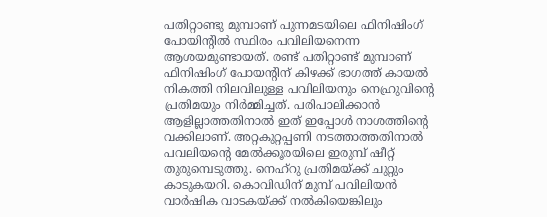പതിറ്റാണ്ടു മുമ്പാണ് പുന്നമടയിലെ ഫിനിഷിംഗ് പോയിന്റിൽ സ്ഥിരം പവിലിയനെന്ന ആശയമുണ്ടായത്. രണ്ട് പതിറ്റാണ്ട് മുമ്പാണ് ഫിനിഷിംഗ് പോയന്റിന് കിഴക്ക് ഭാഗത്ത് കായൽ നികത്തി നിലവിലുള്ള പവിലിയനും നെഹ്രുവിന്റെ പ്രതിമയും നിർമ്മിച്ചത്. പരിപാലിക്കാൻ ആളില്ലാത്തതിനാൽ ഇത് ഇപ്പോൾ നാശത്തിന്റെ വക്കിലാണ്. അറ്റകുറ്റപ്പണി നടത്താത്തതിനാൽ പവലിയന്റെ മേൽക്കൂരയിലെ ഇരുമ്പ് ഷീറ്റ് തുരുമ്പെടുത്തു. നെഹ്റു പ്രതിമയ്‌ക്ക് ചുറ്റും കാടുകയറി. കൊവിഡിന് മുമ്പ് പവിലിയൻ വാർഷിക വാടകയ്‌ക്ക് നൽകിയെങ്കിലും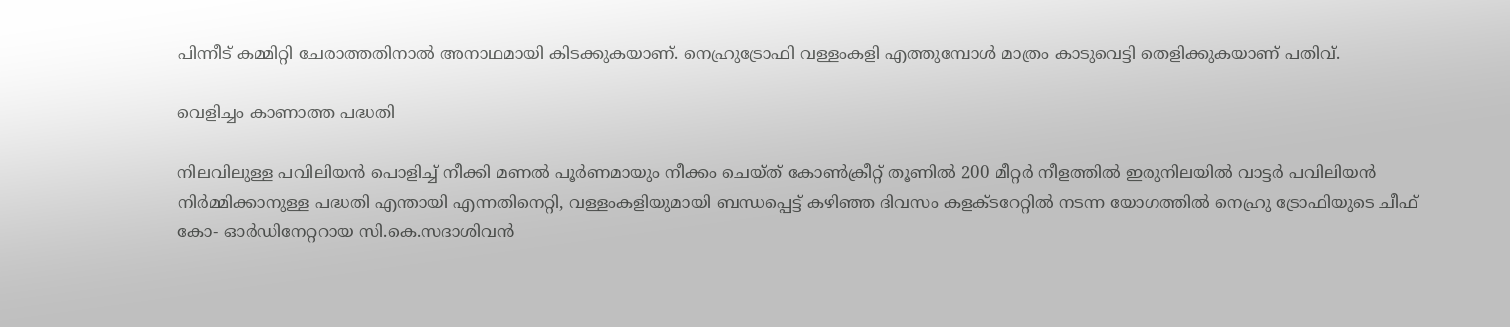പിന്നീട് കമ്മിറ്റി ചേരാത്തതിനാൽ അനാഥമായി കിടക്കുകയാണ്. നെഹ്രുട്രോഫി വള്ളംകളി എത്തുമ്പോൾ മാത്രം കാടുവെട്ടി തെളിക്കുകയാണ് പതിവ്.

വെളിച്ചം കാണാത്ത പദ്ധതി

നിലവിലുള്ള പവിലിയൻ പൊളിച്ച് നീക്കി മണൽ പൂർണമായും നീക്കം ചെയ്‌ത് കോൺക്രീറ്റ് തൂണിൽ 200 മീറ്റർ നീളത്തിൽ ഇരുനിലയിൽ വാട്ടർ പവിലിയൻ നിർമ്മിക്കാനുള്ള പദ്ധതി എന്തായി എന്നതിനെറ്റി, വള്ളംകളിയുമായി ബന്ധപ്പെട്ട് കഴിഞ്ഞ ദിവസം കളക്ടറേറ്റിൽ നടന്ന യോഗത്തിൽ നെഹ്രു ട്രോഫിയുടെ ചീഫ് കോ- ഓർഡിനേറ്ററായ സി.കെ.സദാശിവൻ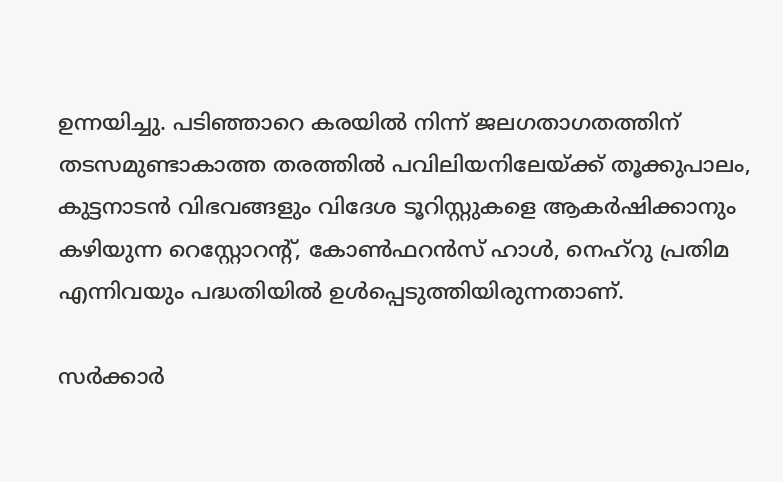ഉന്നയിച്ചു. പടിഞ്ഞാറെ കരയിൽ നിന്ന് ജലഗതാഗതത്തിന് തടസമുണ്ടാകാത്ത തരത്തിൽ പവിലിയനിലേയ്ക്ക് തൂക്കുപാലം, കുട്ടനാടൻ വിഭവങ്ങളും വിദേശ ടൂറിസ്റ്റുകളെ ആകർഷിക്കാനും കഴിയുന്ന റെസ്റ്റോറന്റ്, കോൺഫറൻസ് ഹാൾ, നെഹ്‌റു പ്രതിമ എന്നിവയും പദ്ധതിയിൽ ഉൾപ്പെടുത്തിയിരുന്നതാണ്.

സർക്കാർ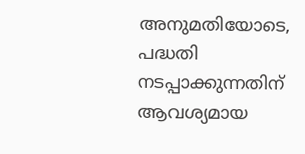അനുമതിയോടെ, പദ്ധതി നടപ്പാക്കുന്നതിന് ആവശ്യമായ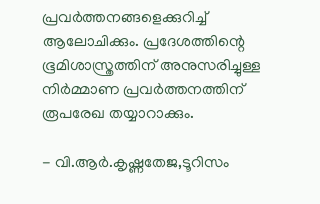പ്രവർത്തനങ്ങളെക്കുറിച്ച് ആലോചിക്കും. പ്രദേശത്തിന്റെ ഭൂമിശാസ്ത്രത്തിന് അനുസരിച്ചുള്ള നിർമ്മാണ പ്രവർത്തനത്തിന് രൂപരേഖ തയ്യാറാക്കും.

- വി.ആർ.കൃഷ്ണതേജ,ടൂറിസം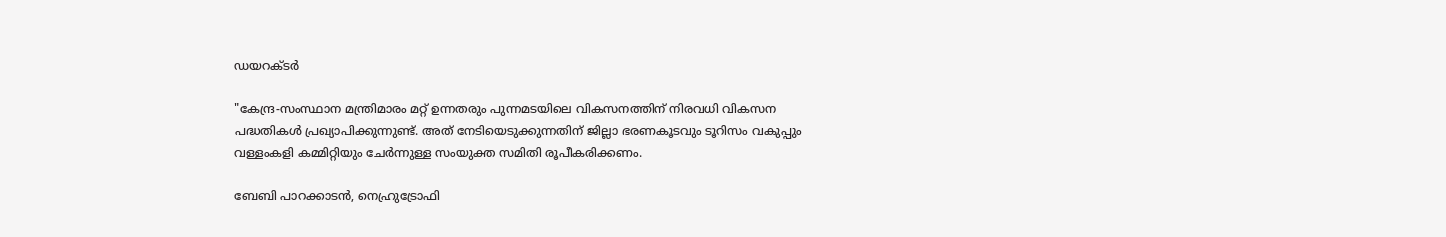ഡയറക്ടർ

"കേന്ദ്ര-സംസ്ഥാന മന്ത്രിമാരം മറ്റ് ഉന്നതരും പുന്നമടയിലെ വികസനത്തിന് നിരവധി വികസന പദ്ധതികൾ പ്രഖ്യാപിക്കുന്നുണ്ട്. അത് നേടിയെടുക്കുന്നതിന് ജില്ലാ ഭരണകൂടവും ടൂറിസം വകുപ്പും വള്ളംകളി കമ്മിറ്റിയും ചേർന്നുള്ള സംയുക്ത സമിതി രൂപീകരിക്കണം.

ബേബി പാറക്കാടൻ, നെഹ്രുട്രോഫി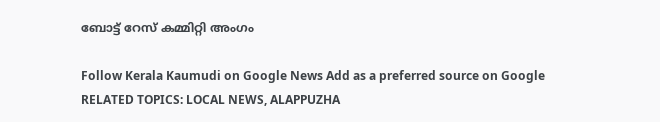ബോട്ട് റേസ് കമ്മിറ്റി അംഗം

Follow Kerala Kaumudi on Google News Add as a preferred source on Google
RELATED TOPICS: LOCAL NEWS, ALAPPUZHA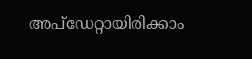അപ്ഡേറ്റായിരിക്കാം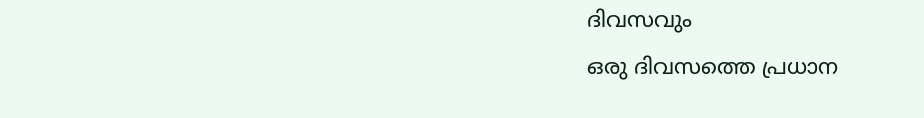ദിവസവും
ഒരു ദിവസത്തെ പ്രധാന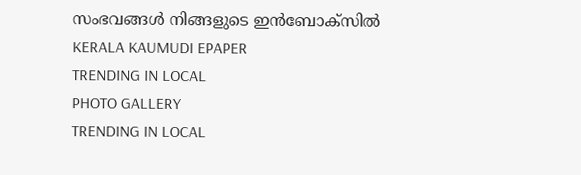സംഭവങ്ങൾ നിങ്ങളുടെ ഇൻബോക്സിൽ
KERALA KAUMUDI EPAPER
TRENDING IN LOCAL
PHOTO GALLERY
TRENDING IN LOCAL